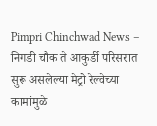Pimpri Chinchwad News – निगडी चौक ते आकुर्डी परिसरात सुरू असलेल्या मेट्रो रेल्वेच्या कामांमुळे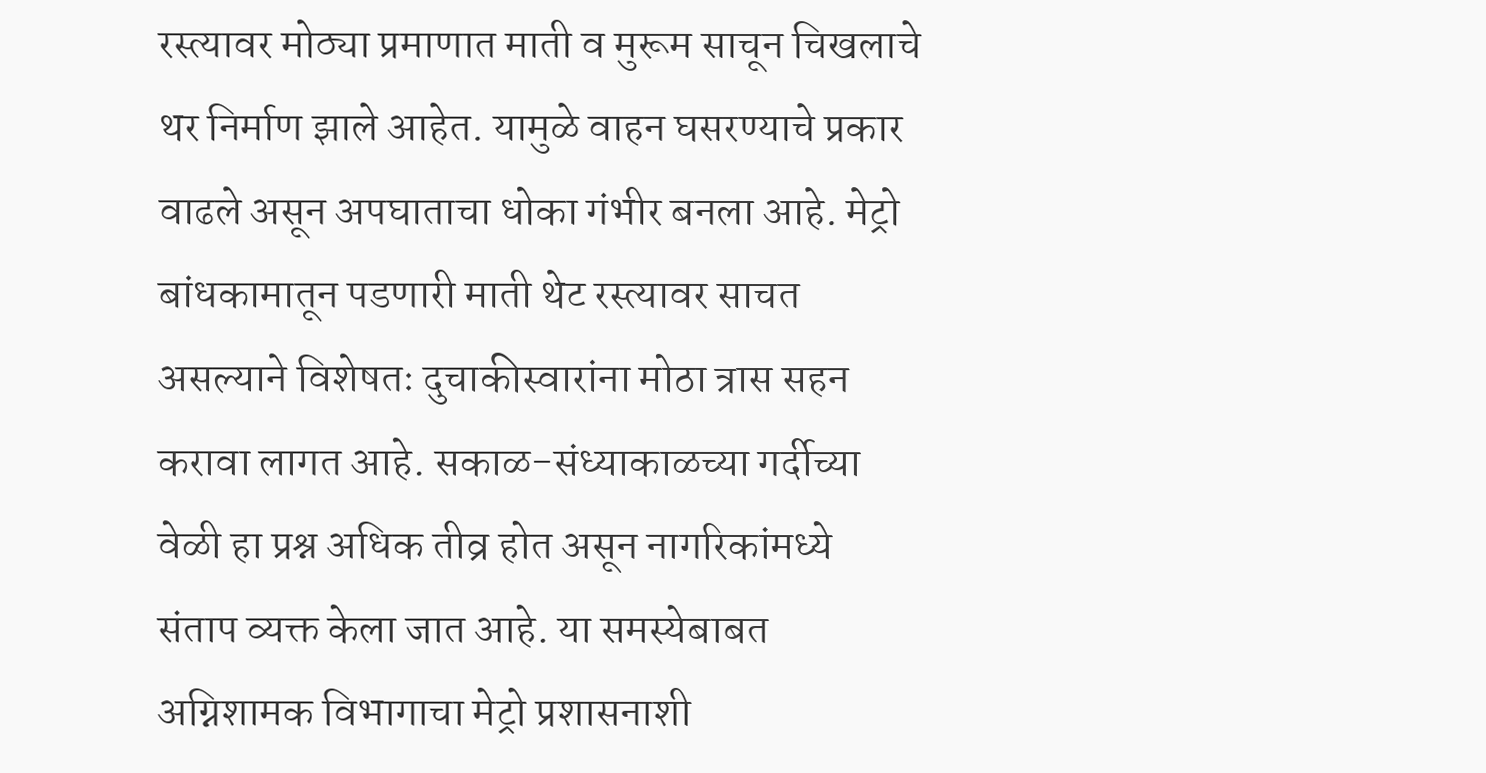रस्त्यावर मोठ्या प्रमाणात माती व मुरूम साचून चिखलाचे थर निर्माण झाले आहेत. यामुळे वाहन घसरण्याचे प्रकार वाढले असून अपघाताचा धोका गंभीर बनला आहे. मेट्रो बांधकामातून पडणारी माती थेट रस्त्यावर साचत असल्याने विशेषतः दुचाकीस्वारांना मोठा त्रास सहन करावा लागत आहे. सकाळ-संध्याकाळच्या गर्दीच्या वेळी हा प्रश्न अधिक तीव्र होत असून नागरिकांमध्ये संताप व्यक्त केला जात आहे. या समस्येबाबत अग्निशामक विभागाचा मेट्रो प्रशासनाशी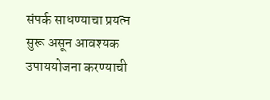संपर्क साधण्याचा प्रयत्न सुरू असून आवश्यक उपाययोजना करण्याची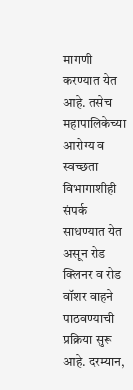मागणी करण्यात येत आहे. तसेच महापालिकेच्या आरोग्य व स्वच्छता विभागाशीही संपर्क साधण्यात येत असून रोड क्लिनर व रोड वॉशर वाहने पाठवण्याची प्रक्रिया सुरू आहे. दरम्यान,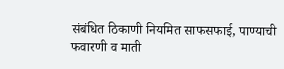संबंधित ठिकाणी नियमित साफसफाई, पाण्याची फवारणी व माती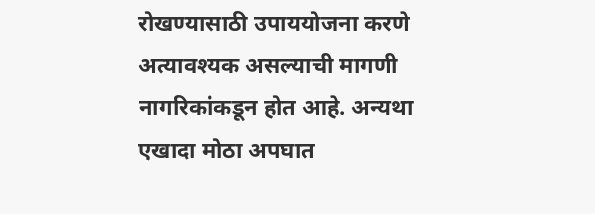रोखण्यासाठी उपाययोजना करणे अत्यावश्यक असल्याची मागणी नागरिकांकडून होत आहे. अन्यथा एखादा मोठा अपघात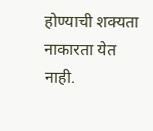होण्याची शक्यता नाकारता येत नाही.